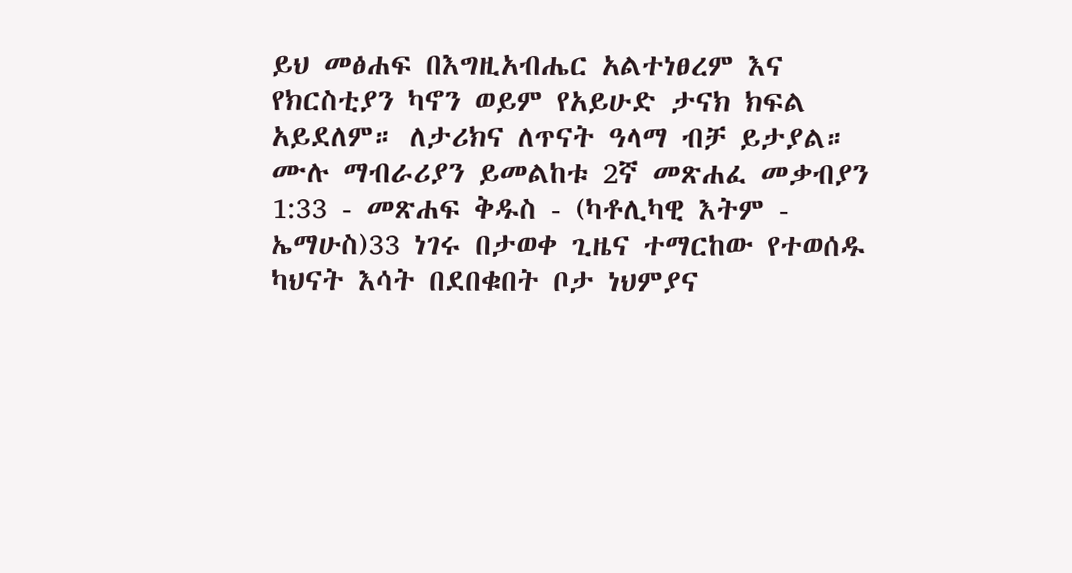ይህ መፅሐፍ በእግዚአብሔር አልተነፀረም እና የክርስቲያን ካኖን ወይም የአይሁድ ታናክ ክፍል አይደለም። ለታሪክና ለጥናት ዓላማ ብቻ ይታያል። ሙሉ ማብራሪያን ይመልከቱ 2ኛ መጽሐፈ መቃብያን 1:33 - መጽሐፍ ቅዱስ - (ካቶሊካዊ እትም - ኤማሁስ)33 ነገሩ በታወቀ ጊዜና ተማርከው የተወሰዱ ካህናት እሳት በደበቁበት ቦታ ነህምያና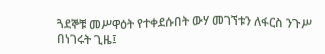ጓደኞቹ መሥዋዕት የተቀደሱበት ውሃ መገኘቱን ለፋርስ ንጉሥ በነገሩት ጊዜ፤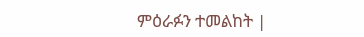ምዕራፉን ተመልከት |